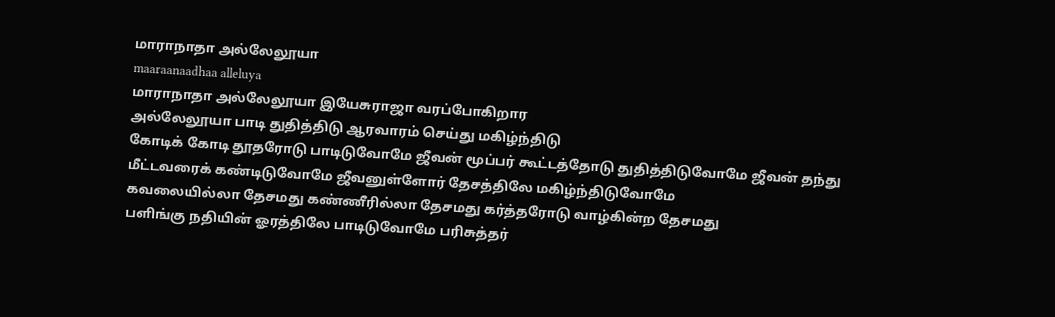மாராநாதா அல்லேலூயா
maaraanaadhaa alleluya
மாராநாதா அல்லேலூயா இயேசுராஜா வரப்போகிறார
அல்லேலூயா பாடி துதித்திடு ஆரவாரம் செய்து மகிழ்ந்திடு
கோடிக் கோடி தூதரோடு பாடிடுவோமே ஜீவன் மூப்பர் கூட்டத்தோடு துதித்திடுவோமே ஜீவன் தந்து மீட்டவரைக் கண்டிடுவோமே ஜீவனுள்ளோர் தேசத்திலே மகிழ்ந்திடுவோமே
கவலையில்லா தேசமது கண்ணீரில்லா தேசமது கர்த்தரோடு வாழ்கின்ற தேசமது
பளிங்கு நதியின் ஓரத்திலே பாடிடுவோமே பரிசுத்தர்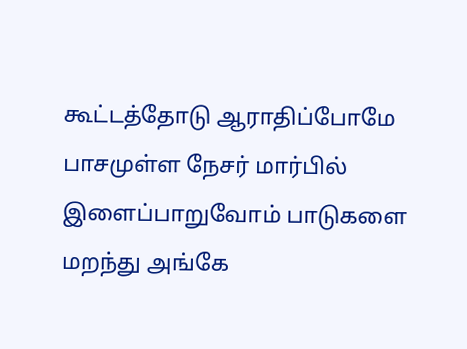கூட்டத்தோடு ஆராதிப்போமே பாசமுள்ள நேசர் மார்பில் இளைப்பாறுவோம் பாடுகளை மறந்து அங்கே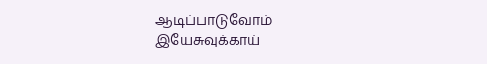ஆடிப்பாடுவோம்
இயேசுவுக்காய்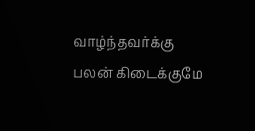வாழ்ந்தவர்க்கு பலன் கிடைக்குமே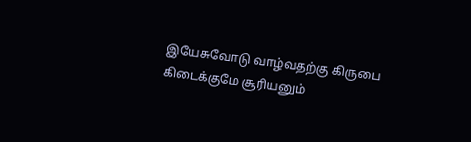இயேசுவோடு வாழ்வதற்கு கிருபை கிடைக்குமே சூரியனும்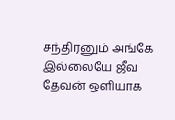சந்திரனும் அங்கே இல்லையே ஜீவ தேவன் ஒளியாக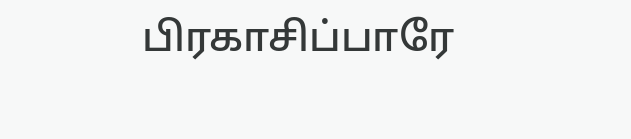பிரகாசிப்பாரே